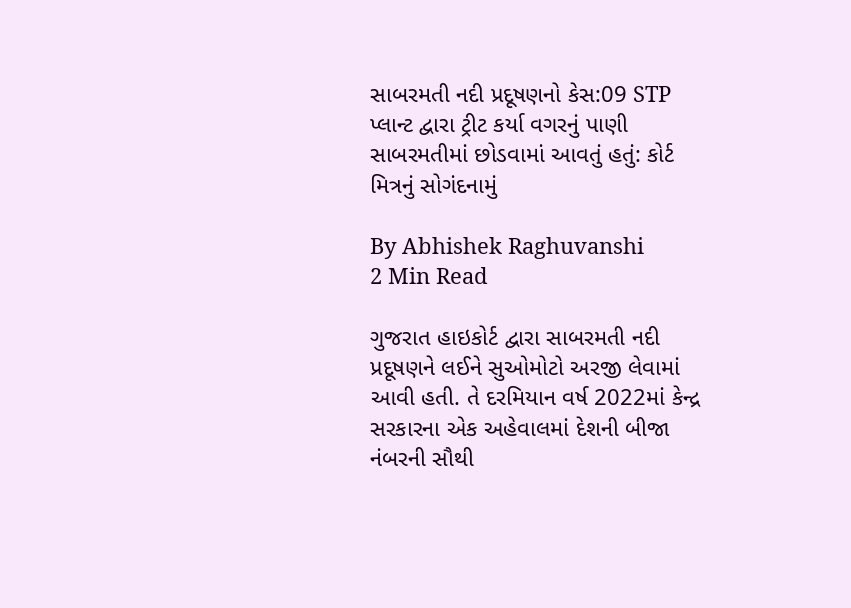સાબરમતી નદી પ્રદૂષણનો કેસ:09 STP પ્લાન્ટ દ્વારા ટ્રીટ કર્યા વગરનું પાણી સાબરમતીમાં છોડવામાં આવતું હતું: કોર્ટ મિત્રનું સોગંદનામું

By Abhishek Raghuvanshi
2 Min Read

ગુજરાત હાઇકોર્ટ દ્વારા સાબરમતી નદી પ્રદૂષણને લઈને સુઓમોટો અરજી લેવામાં આવી હતી. તે દરમિયાન વર્ષ 2022માં કેન્દ્ર સરકારના એક અહેવાલમાં દેશની બીજા નંબરની સૌથી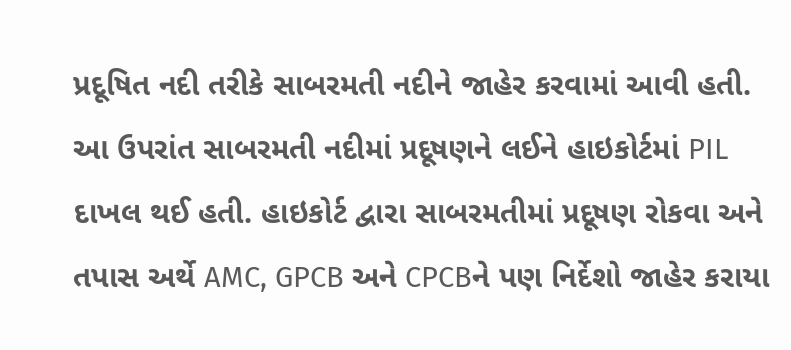પ્રદૂષિત નદી તરીકે સાબરમતી નદીને જાહેર કરવામાં આવી હતી. આ ઉપરાંત સાબરમતી નદીમાં પ્રદૂષણને લઈને હાઇકોર્ટમાં PIL દાખલ થઈ હતી. હાઇકોર્ટ દ્વારા સાબરમતીમાં પ્રદૂષણ રોકવા અને તપાસ અર્થે AMC, GPCB અને CPCBને પણ નિર્દેશો જાહેર કરાયા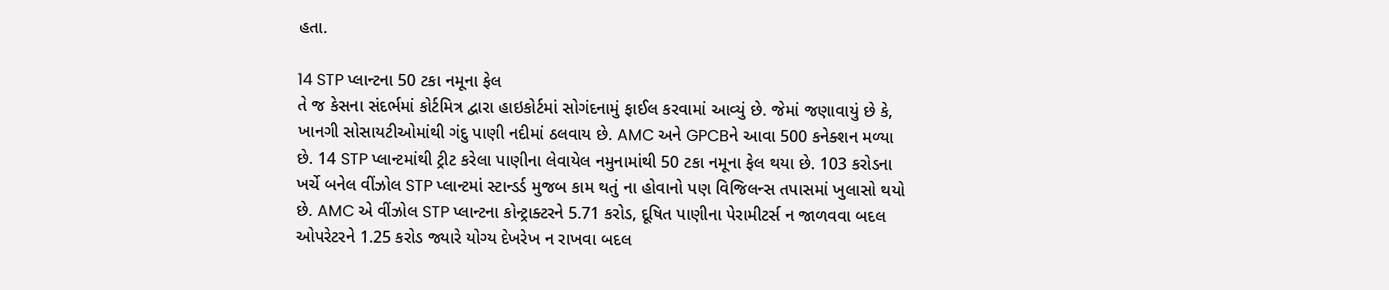હતા.

14 STP પ્લાન્ટના 50 ટકા નમૂના ફેલ
તે જ કેસના સંદર્ભમાં કોર્ટમિત્ર દ્વારા હાઇકોર્ટમાં સોગંદનામું ફાઈલ કરવામાં આવ્યું છે. જેમાં જણાવાયું છે કે, ખાનગી સોસાયટીઓમાંથી ગંદુ પાણી નદીમાં ઠલવાય છે. AMC અને GPCBને આવા 500 કનેક્શન મળ્યા છે. 14 STP પ્લાન્ટમાંથી ટ્રીટ કરેલા પાણીના લેવાયેલ નમુનામાંથી 50 ટકા નમૂના ફેલ થયા છે. 103 કરોડના ખર્ચે બનેલ વીંઝોલ STP પ્લાન્ટમાં સ્ટાન્ડર્ડ મુજબ કામ થતું ના હોવાનો પણ વિજિલન્સ તપાસમાં ખુલાસો થયો છે. AMC એ વીંઝોલ STP પ્લાન્ટના કોન્ટ્રાક્ટરને 5.71 કરોડ, દૂષિત પાણીના પેરામીટર્સ ન જાળવવા બદલ ઓપરેટરને 1.25 કરોડ જ્યારે યોગ્ય દેખરેખ ન રાખવા બદલ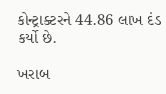કોન્ટ્રાક્ટરને 44.86 લાખ દંડ કર્યો છે.

ખરાબ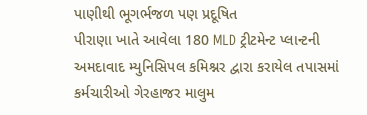પાણીથી ભૂગર્ભજળ પણ પ્રદૂષિત
પીરાણા ખાતે આવેલા 180 MLD ટ્રીટમેન્ટ પ્લાન્ટની અમદાવાદ મ્યુનિસિપલ કમિશ્નર દ્વારા કરાયેલ તપાસમાં કર્મચારીઓ ગેરહાજર માલુમ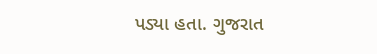પડ્યા હતા. ગુજરાત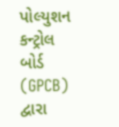પોલ્યુશન કન્ટ્રોલ બોર્ડ (GPCB) દ્વારા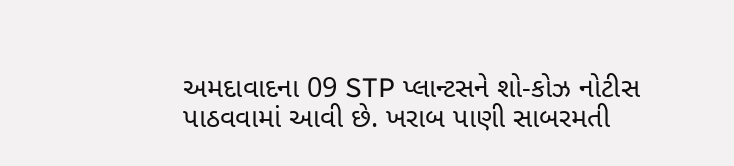અમદાવાદના 09 STP પ્લાન્ટસને શો-કોઝ નોટીસ પાઠવવામાં આવી છે. ખરાબ પાણી સાબરમતી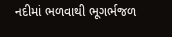નદીમાં ભળવાથી ભૂગર્ભજળ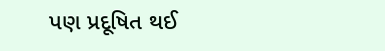પણ પ્રદૂષિત થઈ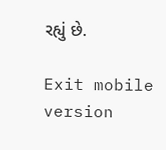રહ્યું છે.

Exit mobile version